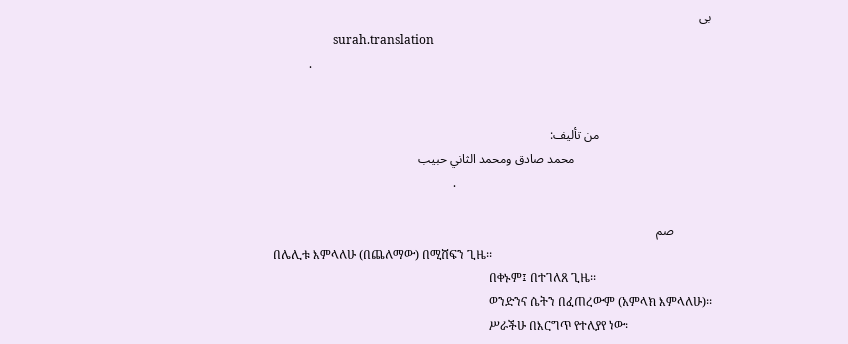بى
                    surah.translation
            .


                                    من تأليف:
                                            محمد صادق ومحمد الثاني حبيب
                                                            .

            صم
በሌሊቱ እምላለሁ (በጨለማው) በሚሸፍን ጊዜ፡፡
                                                                        በቀኑም፤ በተገለጸ ጊዜ፡፡
                                                                        ወንድንና ሴትን በፈጠረውም (አምላክ እምላለሁ)፡፡
                                                                        ሥራችሁ በእርግጥ የተለያየ ነው፡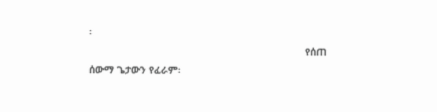፡
                                                                        የሰጠ ሰውማ ጌታውን የፈራም፡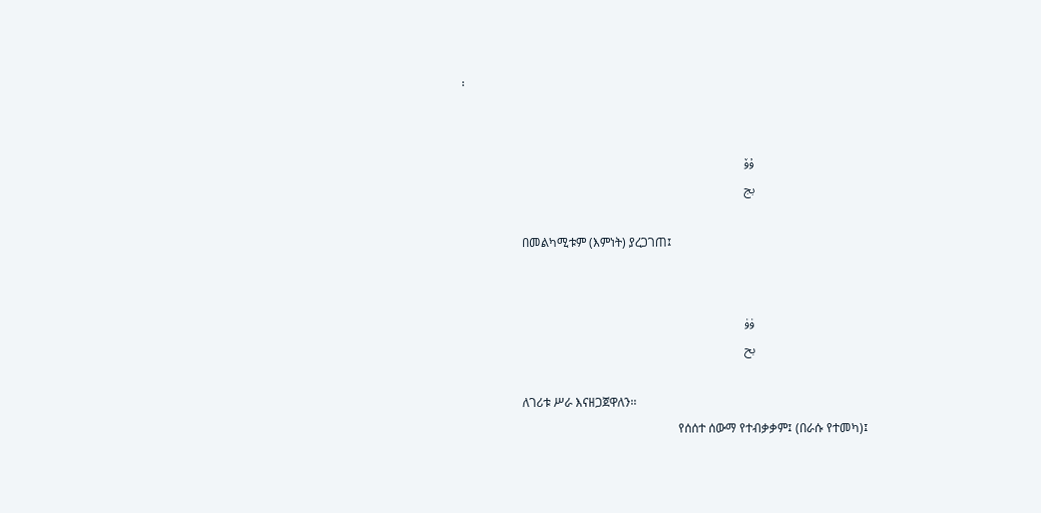፡


                                    ۇۆ
                                    بج

                    በመልካሚቱም (እምነት) ያረጋገጠ፤


                                    ۈۈ
                                    بح

                    ለገሪቱ ሥራ እናዘጋጀዋለን፡፡
                                                                        የሰሰተ ሰውማ የተብቃቃም፤ (በራሱ የተመካ)፤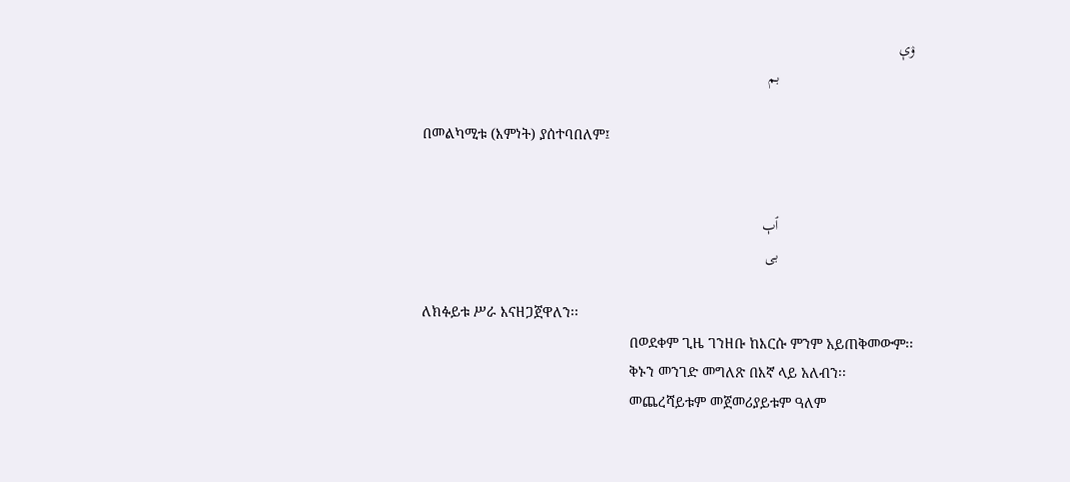ۉې
                                    بم

                    በመልካሚቱ (እምነት) ያሰተባበለም፤


                                    ٱٻ
                                    بى

                    ለክፉይቱ ሥራ እናዘጋጀዋለን፡፡
                                                                        በወደቀም ጊዜ ገንዘቡ ከእርሱ ምንም አይጠቅመውም፡፡
                                                                        ቅኑን መንገድ መግለጽ በእኛ ላይ አለብን፡፡
                                                                        መጨረሻይቱም መጀመሪያይቱም ዓለም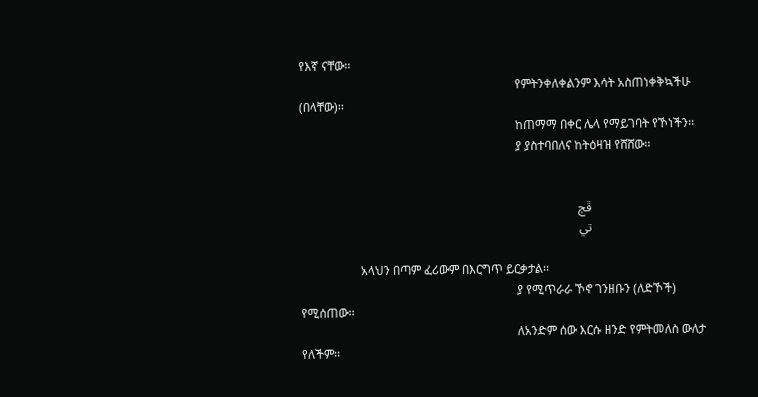የእኛ ናቸው፡፡
                                                                        የምትንቀለቀልንም እሳት አስጠነቀቅኳችሁ (በላቸው)፡፡
                                                                        ከጠማማ በቀር ሌላ የማይገባት የኾነችን፡፡
                                                                        ያ ያስተባበለና ከትዕዛዝ የሸሸው፡፡


                                    ڦڄ
                                    تي

                    አላህን በጣም ፈሪውም በእርግጥ ይርቃታል፡፡
                                                                        ያ የሚጥራራ ኾኖ ገንዘቡን (ለድኾች) የሚሰጠው፡፡
                                                                        ለአንድም ሰው እርሱ ዘንድ የምትመለስ ውለታ የለችም፡፡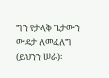ግን የታላቅ ጌታውን ውዴታ ለመፈለግ (ይህንን ሠራ)፡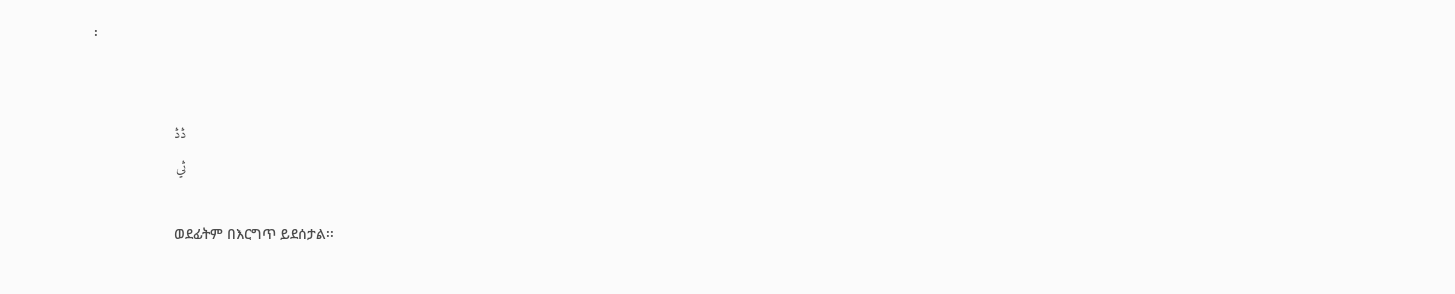፡


                                    ڎڎ
                                    ثي

                    ወደፊትም በእርግጥ ይደሰታል፡፡